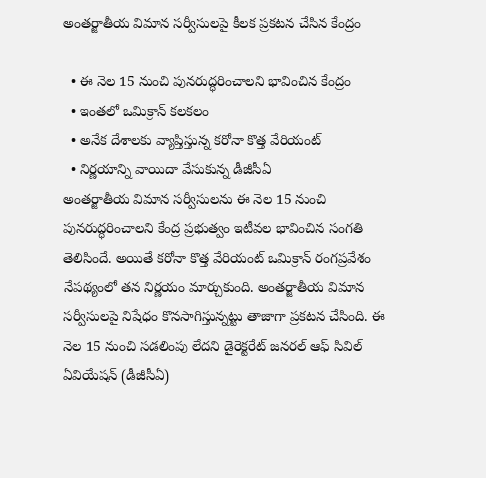అంతర్జాతీయ విమాన సర్వీసులపై కీలక ప్రకటన చేసిన కేంద్రం

  • ఈ నెల 15 నుంచి పునరుద్ధరించాలని భావించిన కేంద్రం
  • ఇంతలో ఒమిక్రాన్ కలకలం
  • అనేక దేశాలకు వ్యాప్తిస్తున్న కరోనా కొత్త వేరియంట్
  • నిర్ణయాన్ని వాయిదా వేసుకున్న డీజీసీఏ
అంతర్జాతీయ విమాన సర్వీసులను ఈ నెల 15 నుంచి పునరుద్ధరించాలని కేంద్ర ప్రభుత్వం ఇటీవల భావించిన సంగతి తెలిసిందే. అయితే కరోనా కొత్త వేరియంట్ ఒమిక్రాన్ రంగప్రవేశం నేపథ్యంలో తన నిర్ణయం మార్చుకుంది. అంతర్జాతీయ విమాన సర్వీసులపై నిషేధం కొనసాగిస్తున్నట్టు తాజాగా ప్రకటన చేసింది. ఈ నెల 15 నుంచి సడలింపు లేదని డైరెక్టరేట్ జనరల్ ఆఫ్ సివిల్ ఏవియేషన్ (డీజీసీఏ)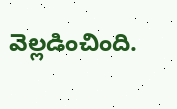వెల్లడించింది.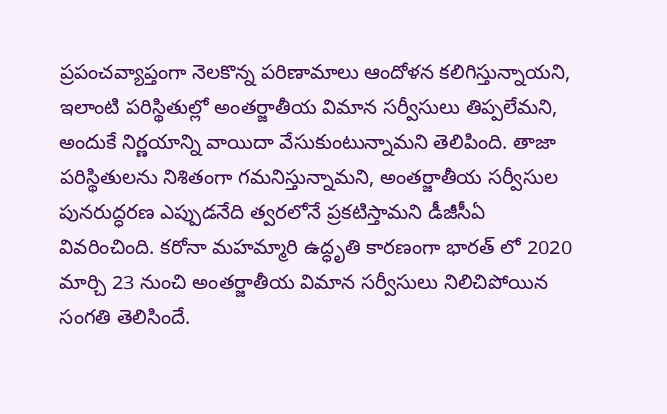ప్రపంచవ్యాప్తంగా నెలకొన్న పరిణామాలు ఆందోళన కలిగిస్తున్నాయని, ఇలాంటి పరిస్థితుల్లో అంతర్జాతీయ విమాన సర్వీసులు తిప్పలేమని, అందుకే నిర్ణయాన్ని వాయిదా వేసుకుంటున్నామని తెలిపింది. తాజా పరిస్థితులను నిశితంగా గమనిస్తున్నామని, అంతర్జాతీయ సర్వీసుల పునరుద్ధరణ ఎప్పుడనేది త్వరలోనే ప్రకటిస్తామని డీజీసీఏ వివరించింది. కరోనా మహమ్మారి ఉద్ధృతి కారణంగా భారత్ లో 2020 మార్చి 23 నుంచి అంతర్జాతీయ విమాన సర్వీసులు నిలిచిపోయిన సంగతి తెలిసిందే.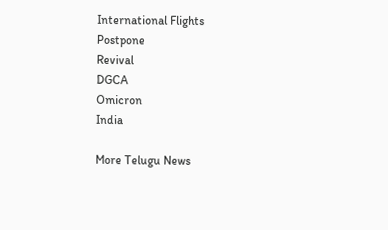International Flights
Postpone
Revival
DGCA
Omicron
India

More Telugu News